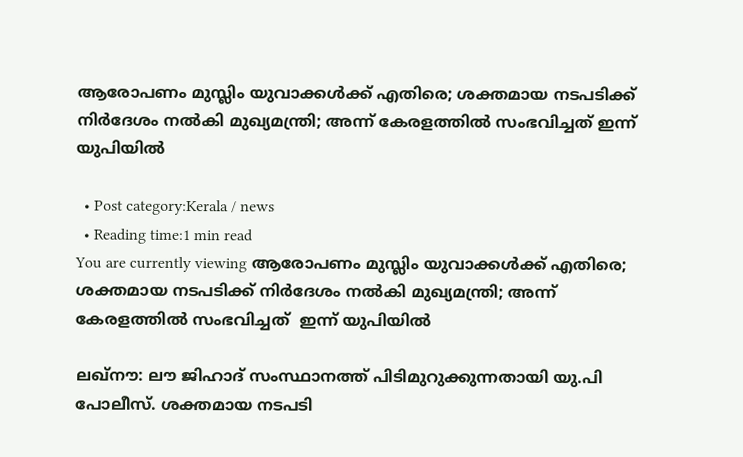ആരോപണം മുസ്ലിം യുവാക്കൾക്ക് എതിരെ; ശക്തമായ നടപടിക്ക് നിർദേശം നൽകി മുഖ്യമന്ത്രി‌; അന്ന് കേരളത്തിൽ സംഭവിച്ചത് ഇന്ന് യുപിയിൽ

  • Post category:Kerala / news
  • Reading time:1 min read
You are currently viewing ആരോപണം മുസ്ലിം യുവാക്കൾക്ക് എതിരെ; ശക്തമായ നടപടിക്ക് നിർദേശം നൽകി മുഖ്യമന്ത്രി‌; അന്ന് കേരളത്തിൽ സംഭവിച്ചത്  ഇന്ന് യുപിയിൽ

ലഖ്നൗ: ലൗ ജിഹാദ് സംസ്ഥാനത്ത് പിടിമുറുക്കുന്നതായി യു.പി പോലീസ്. ശക്തമായ നടപടി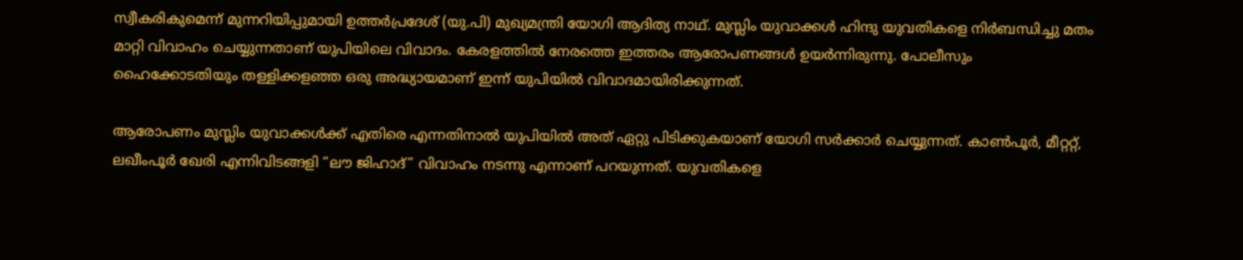സ്വീകരികുമെന്ന് മുന്നറിയിപ്പുമായി ഉത്തർ‌പ്രദേശ് (യു.പി) മുഖ്യമന്ത്രി‌ യോഗി ആദിത്യ നാഥ്. മുസ്ലിം യുവാക്കള്‍ ഹിന്ദു യുവതികളെ നിര്‍ബന്ധിച്ചു മതം മാറ്റി വിവാഹം ചെയ്യുന്നതാണ് യുപിയിലെ വിവാദം. കേരളത്തില്‍ നേരത്തെ ഇത്തരം ആരോപണങ്ങള്‍ ഉയര്‍ന്നിരുന്നു. പോലീസും ഹൈക്കോടതിയും തള്ളിക്കളഞ്ഞ ഒരു അദ്ധ്യായമാണ് ഇന്ന് യുപിയിൽ വിവാദമായിരിക്കുന്നത്.

ആരോപണം മുസ്ലിം യുവാക്കൾക്ക് എതിരെ എന്നതിനാൽ യുപിയിൽ അത് ഏറ്റു പിടിക്കുകയാണ് യോഗി സർക്കാർ ചെയ്യുന്നത്. കാണ്‍പൂര്‍, മീറ്ററ്റ്, ലഖീംപൂര്‍ ഖേരി എന്നിവിടങ്ങളി “ലൗ ജിഹാദ്” വിവാഹം നടന്നു എന്നാണ് പറയുന്നത്. യുവതികളെ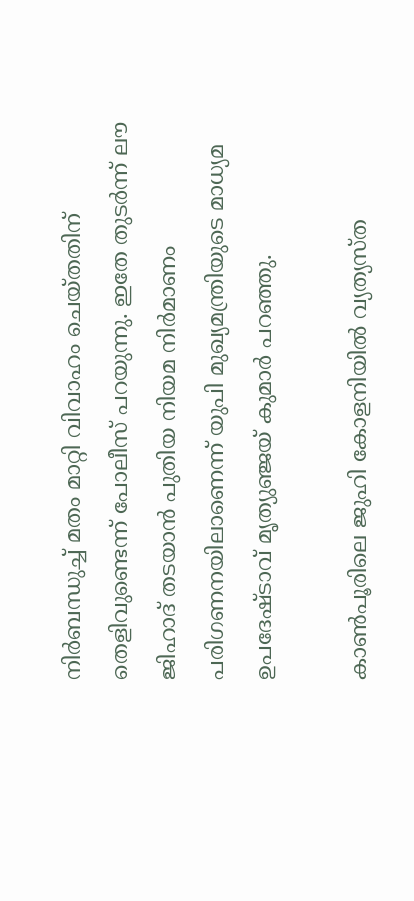നിര്‍ബന്ധുച്ച്‌ മതം മാറ്റി വിവാഹം ചെയ്തതിന് തെളിവുണ്ടെന്ന് പോലീസ് പറയുന്നു. ഇതേ തുടർന്ന് ലൗ ജിഹാദ് തടയാന്‍ പുതിയ നിയമ നിര്‍മാണം പരിഗണനയിലാണെന്ന് യുപി മുഖ്യമന്ത്രിയുടെ മാധ്യമ ഉപദേഷ്ടാവ് മൃത്യുഞ്ജയ് കുമാര്‍ പറഞ്ഞു.

കാണ്‍പൂരിലെ ജുഹി കോളനിയില്‍ വ്യത്യസ്ത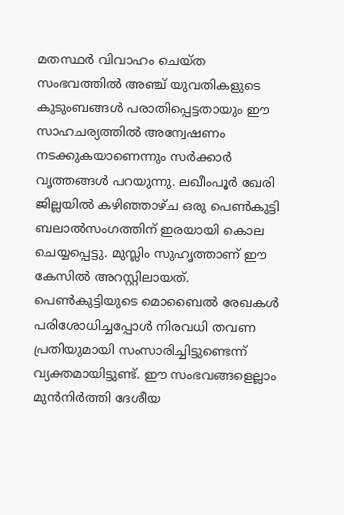മതസ്ഥര്‍ വിവാഹം ചെയ്ത സംഭവത്തിൽ അഞ്ച് യുവതികളുടെ കുടുംബങ്ങള്‍ പരാതിപ്പെട്ടതായും ഈ സാഹചര്യത്തിൽ അന്വേഷണം നടക്കുകയാണെന്നും സർക്കാർ വൃത്തങ്ങൾ പറയുന്നു. ലഖീംപൂര്‍ ഖേരി ജില്ലയില്‍ കഴിഞ്ഞാഴ്ച ഒരു പെണ്‍കുട്ടി ബലാല്‍സംഗത്തിന് ഇരയായി കൊല ചെയ്യപ്പെട്ടു. മുസ്ലിം സുഹൃത്താണ് ഈ കേസിൽ അറസ്റ്റിലായത്. പെണ്‍കുട്ടിയുടെ മൊബൈല്‍ രേഖകള്‍ പരിശോധിച്ചപ്പോള്‍ നിരവധി തവണ പ്രതിയുമായി സംസാരിച്ചിട്ടുണ്ടെന്ന് വ്യക്തമായിട്ടുണ്ട്. ഈ സംഭവങ്ങളെല്ലാം മുൻനിർത്തി ദേശീയ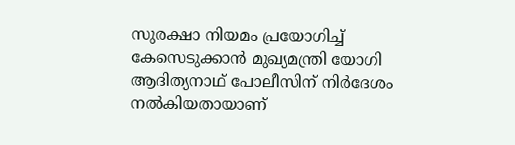സുരക്ഷാ നിയമം പ്രയോഗിച്ച്‌ കേസെടുക്കാന്‍ മുഖ്യമന്ത്രി യോഗി ആദിത്യനാഥ് പോലീസിന് നിര്‍ദേശം നല്‍കിയതായാണ്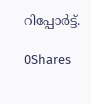റിപ്പോർട്ട്.

0Shares